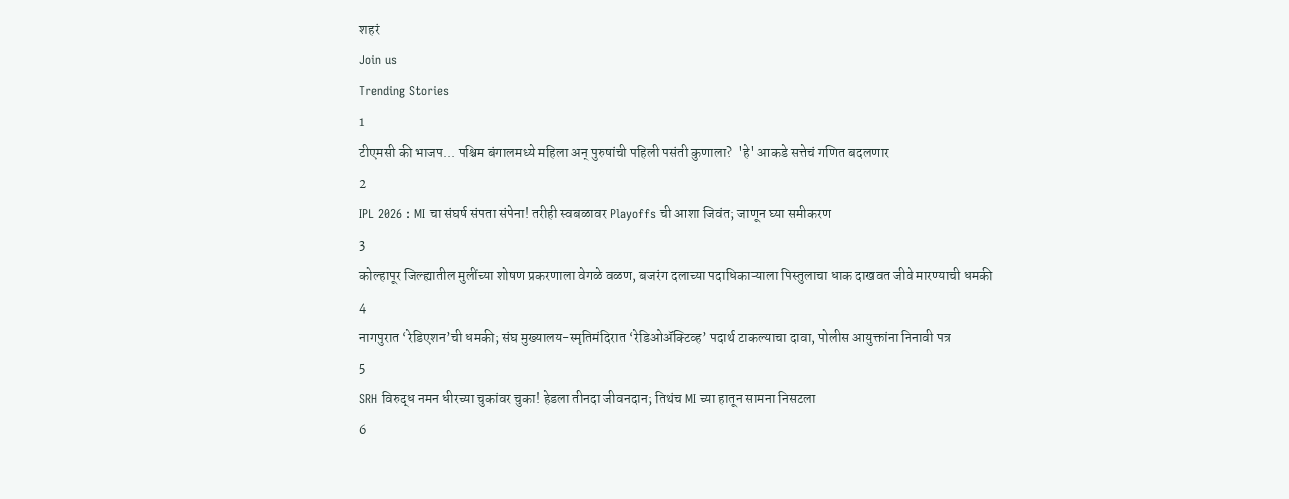शहरं
Join us
Trending Stories
1
टीएमसी की भाजप... पश्चिम बंगालमध्ये महिला अन् पुरुषांची पहिली पसंती कुणाला?  'हे' आकडे सत्तेचं गणित बदलणार
2
IPL 2026 : MI चा संघर्ष संपता संपेना! तरीही स्वबळावर Playoffs ची आशा जिवंत; जाणून घ्या समीकरण
3
कोल्हापूर जिल्ह्यातील मुलींच्या शोषण प्रकरणाला वेगळे वळण, बजरंग दलाच्या पदाधिकाऱ्याला पिस्तुलाचा धाक दाखवत जीवे मारण्याची धमकी
4
नागपुरात ‘रेडिएशन’ची धमकी; संघ मुख्यालय-स्मृतिमंदिरात ‘रेडिओॲक्टिव्ह’ पदार्थ टाकल्याचा दावा, पोलीस आयुक्तांना निनावी पत्र
5
SRH विरुद्ध नमन धीरच्या चुकांवर चुका! हेडला तीनदा जीवनदान; तिथंच MI च्या हातून सामना निसटला
6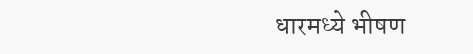धारमध्ये भीषण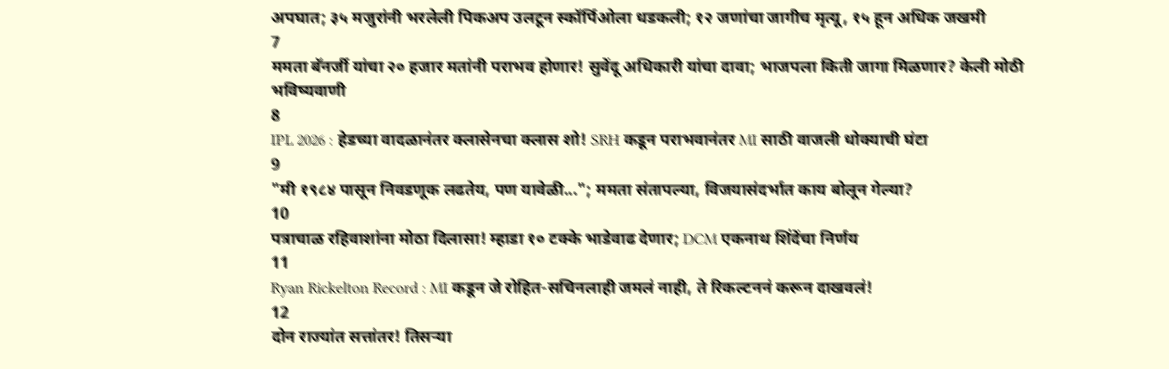अपघात; ३५ मजुरांनी भरलेली पिकअप उलटून स्कॉर्पिओला धडकली; १२ जणांचा जागीच मृत्यू, १५ हून अधिक जखमी
7
ममता बॅनर्जी यांचा २० हजार मतांनी पराभव होणार! सुवेंदू अधिकारी यांचा दावा; भाजपला किती जागा मिळणार? केली मोठी भविष्यवाणी
8
IPL 2026 : हेडच्या वादळानंतर क्लासेनचा क्लास शो! SRH कडून पराभवानंतर MI साठी वाजली धोक्याची घंटा
9
"मी १९८४ पासून निवडणूक लढतेय, पण यावेळी..."; ममता संतापल्या, विजयासंदर्भात काय बोलून गेल्या?
10
पत्राचाळ रहिवाशांना मोठा दिलासा! म्हाडा १० टक्के भाडेवाढ देणार; DCM एकनाथ शिंदेंचा निर्णय
11
Ryan Rickelton Record : MI कडून जे रोहित-सचिनलाही जमलं नाही, ते रिकल्टननं करून दाखवलं!
12
दोन राज्यांत सत्तांतर! तिसऱ्या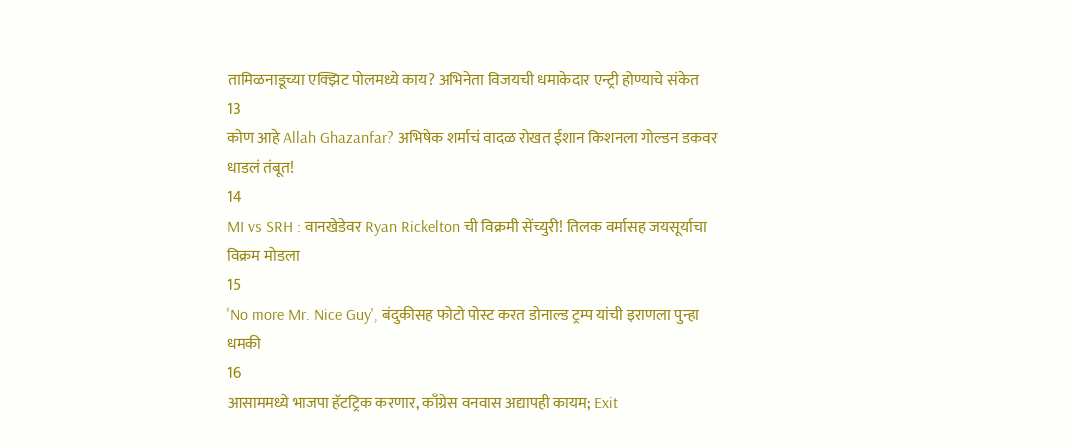तामिळनाडूच्या एक्झिट पोलमध्ये काय? अभिनेता विजयची धमाकेदार एन्ट्री होण्याचे संकेत
13
कोण आहे Allah Ghazanfar? अभिषेक शर्माचं वादळ रोखत ईशान किशनला गोल्डन डकवर धाडलं तंबूत!
14
MI vs SRH : वानखेडेवर Ryan Rickelton ची विक्रमी सेंच्युरी! तिलक वर्मासह जयसूर्याचा विक्रम मोडला
15
'No more Mr. Nice Guy', बंदुकीसह फोटो पोस्ट करत डोनाल्ड ट्रम्प यांची इराणला पुन्हा धमकी
16
आसाममध्ये भाजपा हॅटट्रिक करणार, काँग्रेस वनवास अद्यापही कायम; Exit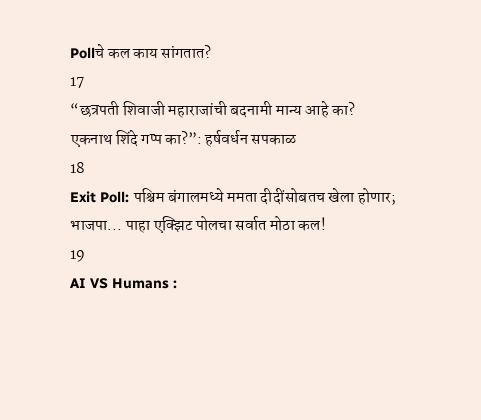Pollचे कल काय सांगतात?
17
“छत्रपती शिवाजी महाराजांची बदनामी मान्य आहे का? एकनाथ शिंदे गप्प का?”: हर्षवर्धन सपकाळ
18
Exit Poll: पश्चिम बंगालमध्ये ममता दीदींसोबतच खेला होणार; भाजपा... पाहा एक्झिट पोलचा सर्वात मोठा कल!
19
AI VS Humans :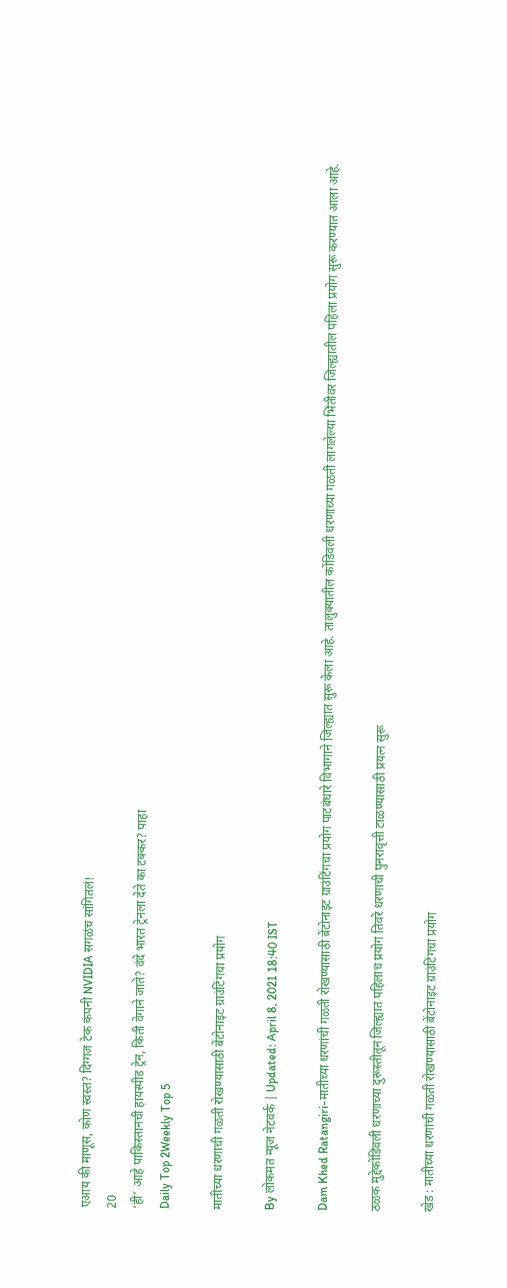एआय की माणूस, कोण स्वस्त? दिग्गज टेक कंपनी NVIDIA सगळंच सांगितलं!
20
‘ही’ आहे पाकिस्तानची हायस्पीड ट्रेन, किती वेगाने जाते? वंदे भारत ट्रेनला देते का टक्कर? पाहा
Daily Top 2Weekly Top 5

मातीच्या धरणाची गळती रोखण्यासाठी बेंटोनाइट ग्राउंटिंगचा प्रयोग

By लोकमत न्यूज नेटवर्क | Updated: April 8, 2021 18:40 IST

Dam Khed Ratangiri-मातीच्या धरणांची गळती रोखण्यासाठी बेंटोनाइट ग्राउंटिंगचा प्रयोग पाटबंधारे विभागाने जिल्ह्यात सुरू केला आहे. तालुक्यातील कोंडिवली धरणाच्या गळती लागलेल्या भिंतीवर जिल्ह्यातील पहिला प्रयोग सुरू करण्यात आला आहे.

ठळक मुद्देकोंडिवली धरणाच्या दुरूस्तीतून जिल्ह्यात पहिलाच प्रयोग तिवरे धरणाची पुनरावृत्ती टाळण्यासाठी प्रयत्न सुरू

खेड : मातीच्या धरणांची गळती रोखण्यासाठी बेंटोनाइट ग्राउंटिंगचा प्रयोग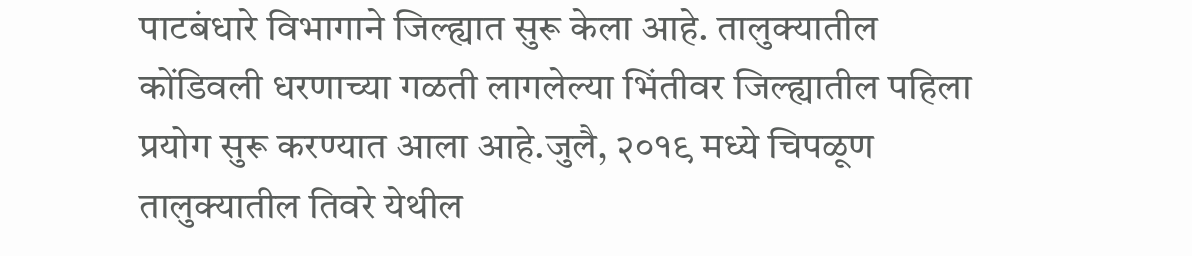पाटबंधारे विभागाने जिल्ह्यात सुरू केला आहे. तालुक्यातील कोंडिवली धरणाच्या गळती लागलेल्या भिंतीवर जिल्ह्यातील पहिला प्रयोग सुरू करण्यात आला आहे.जुलै, २०१९ मध्ये चिपळूण तालुक्यातील तिवरे येथील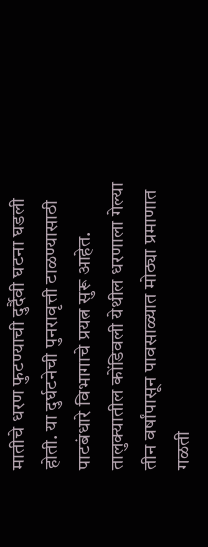मातीचे धरण फुटण्याची दुर्दैवी घटना घडली होती. या दुर्घटनेची पुनरावृत्ती टाळण्यासाठी पाटबंधारे विभागाचे प्रयत्न सुरू आहेत. तालुक्यातील कोंडिवली येथील धरणाला गेल्या तीन वर्षांपासून पावसाळ्यात मोठ्या प्रमाणात गळती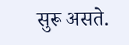सुरू असते.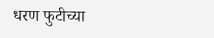धरण फुटीच्या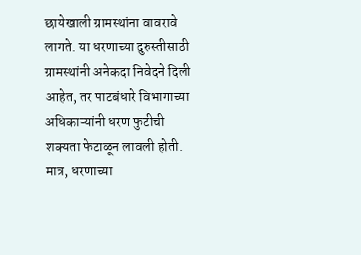छायेखाली ग्रामस्थांना वावरावे लागते. या धरणाच्या दुरुस्तीसाठी ग्रामस्थांनी अनेकदा निवेदने दिली आहेत, तर पाटबंधारे विभागाच्या अधिकाऱ्यांनी धरण फुटीची शक्यता फेटाळून लावली होती. मात्र, धरणाच्या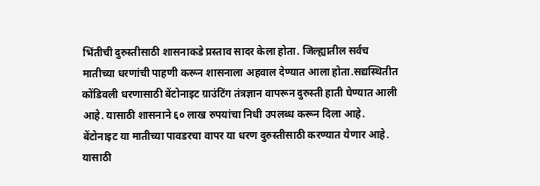भिंतीची दुरुस्तीसाठी शासनाकडे प्रस्ताव सादर केला होता. जिल्ह्यातील सर्वच मातीच्या धरणांची पाहणी करून शासनाला अहवाल देण्यात आला होता.सद्यस्थितीत कोंडिवली धरणासाठी बेंटोनाइट ग्राउंटिंग तंत्रज्ञान वापरून दुरुस्ती हाती घेण्यात आली आहे. यासाठी शासनाने ६० लाख रुपयांचा निधी उपलब्ध करून दिला आहे. बेंटोनाइट या मातीच्या पावडरचा वापर या धरण दुरुस्तीसाठी करण्यात येणार आहे. यासाठी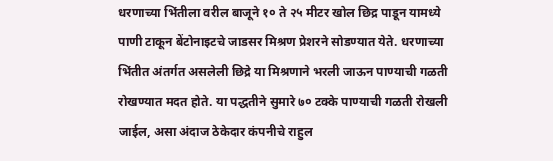धरणाच्या भिंतीला वरील बाजूने १० ते २५ मीटर खोल छिद्र पाडून यामध्ये पाणी टाकून बेंटोनाइटचे जाडसर मिश्रण प्रेशरने सोडण्यात येते. धरणाच्या भिंतीत अंतर्गत असलेली छिद्रे या मिश्रणाने भरली जाऊन पाण्याची गळती रोखण्यात मदत होते. या पद्धतीने सुमारे ७० टक्के पाण्याची गळती रोखली जाईल, असा अंदाज ठेकेदार कंपनीचे राहुल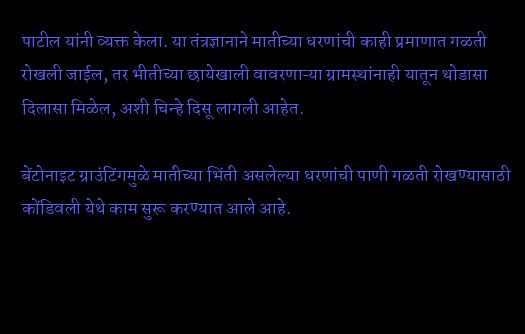पाटील यांनी व्यक्त केला. या तंत्रज्ञानाने मातीच्या धरणांची काही प्रमाणात गळती रोखली जाईल, तर भीतीच्या छायेखाली वावरणाऱ्या ग्रामस्थांनाही यातून थोडासा दिलासा मिळेल, अशी चिन्हे दिसू लागली आहेत.

बेंटोनाइट ग्राउंटिंगमुळे मातीच्या भिंती असलेल्या धरणांची पाणी गळती रोखण्यासाठी कोंडिवली येथे काम सुरू करण्यात आले आहे.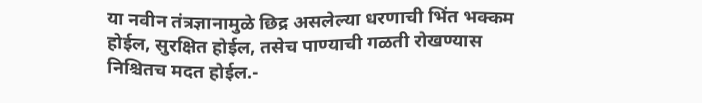या नवीन तंत्रज्ञानामुळे छिद्र असलेल्या धरणाची भिंत भक्कम होईल, सुरक्षित होईल, तसेच पाण्याची गळती रोखण्यास निश्चितच मदत होईल.-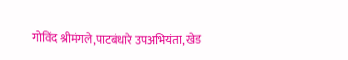गोविंद श्रीमंगले,पाटबंधारे उपअभियंता, खेड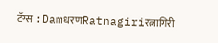टॅग्स :DamधरणRatnagiriरत्नागिरी